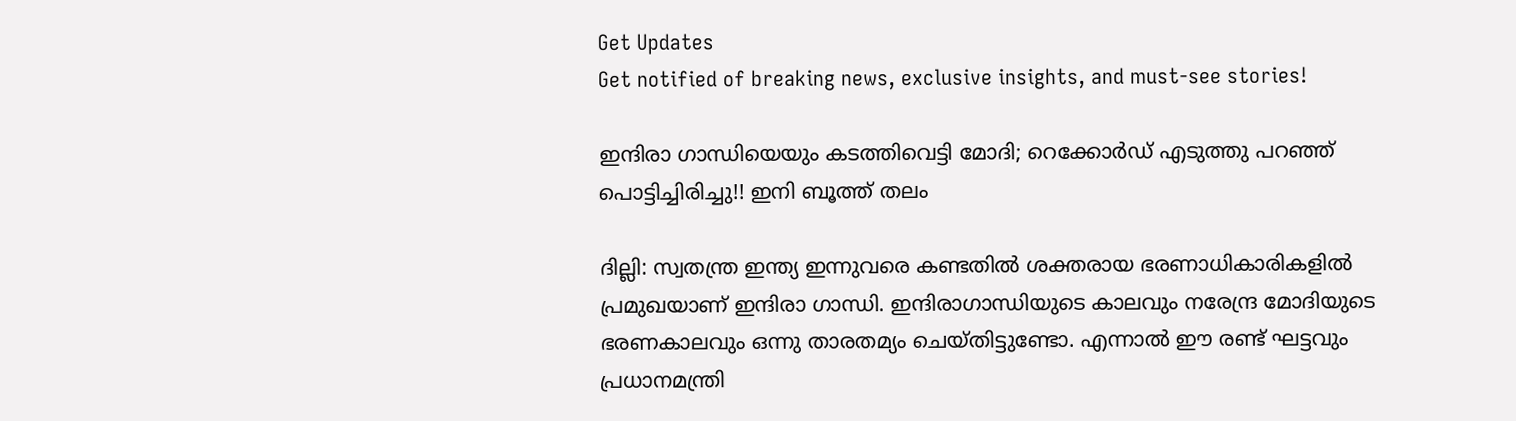Get Updates
Get notified of breaking news, exclusive insights, and must-see stories!

ഇന്ദിരാ ഗാന്ധിയെയും കടത്തിവെട്ടി മോദി; റെക്കോര്‍ഡ് എടുത്തു പറഞ്ഞ് പൊട്ടിച്ചിരിച്ചു!! ഇനി ബൂത്ത് തലം

ദില്ലി: സ്വതന്ത്ര ഇന്ത്യ ഇന്നുവരെ കണ്ടതില്‍ ശക്തരായ ഭരണാധികാരികളില്‍ പ്രമുഖയാണ് ഇന്ദിരാ ഗാന്ധി. ഇന്ദിരാഗാന്ധിയുടെ കാലവും നരേന്ദ്ര മോദിയുടെ ഭരണകാലവും ഒന്നു താരതമ്യം ചെയ്തിട്ടുണ്ടോ. എന്നാല്‍ ഈ രണ്ട് ഘട്ടവും പ്രധാനമന്ത്രി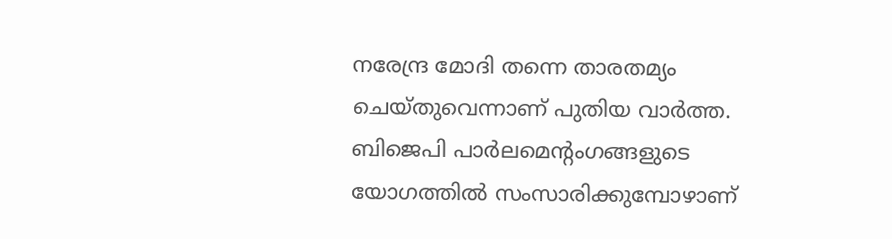നരേന്ദ്ര മോദി തന്നെ താരതമ്യം ചെയ്തുവെന്നാണ് പുതിയ വാര്‍ത്ത. ബിജെപി പാര്‍ലമെന്റംഗങ്ങളുടെ യോഗത്തില്‍ സംസാരിക്കുമ്പോഴാണ്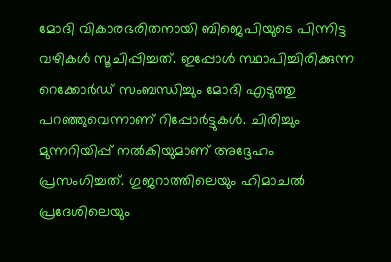മോദി വികാരഭരിതനായി ബിജെപിയുടെ പിന്നിട്ട വഴികള്‍ സൂചിപ്പിച്ചത്. ഇപ്പോള്‍ സ്ഥാപിച്ചിരിക്കുന്ന റെക്കോര്‍ഡ് സംബന്ധിച്ചും മോദി എടുത്തു പറഞ്ഞുവെന്നാണ് റിപ്പോര്‍ട്ടുകള്‍. ചിരിച്ചും മുന്നറിയിപ്പ് നല്‍കിയുമാണ് അദ്ദേഹം പ്രസംഗിച്ചത്. ഗുജറാത്തിലെയും ഹിമാചല്‍ പ്രദേശിലെയും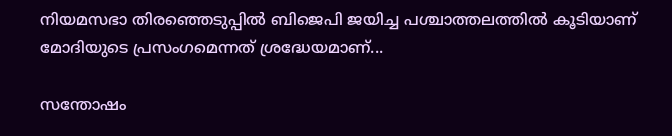നിയമസഭാ തിരഞ്ഞെടുപ്പില്‍ ബിജെപി ജയിച്ച പശ്ചാത്തലത്തില്‍ കൂടിയാണ് മോദിയുടെ പ്രസംഗമെന്നത് ശ്രദ്ധേയമാണ്...

സന്തോഷം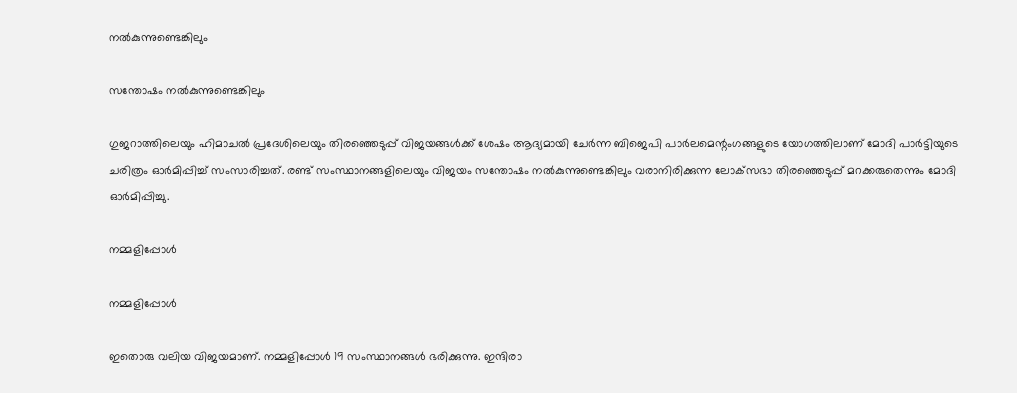നല്‍കുന്നുണ്ടെങ്കിലും

സന്തോഷം നല്‍കുന്നുണ്ടെങ്കിലും

ഗുജറാത്തിലെയും ഹിമാചല്‍ പ്രദേശിലെയും തിരഞ്ഞെടുപ്പ് വിജയങ്ങള്‍ക്ക് ശേഷം ആദ്യമായി ചേര്‍ന്ന ബിജെപി പാര്‍ലമെന്റംഗങ്ങളുടെ യോഗത്തിലാണ് മോദി പാര്‍ട്ടിയുടെ ചരിത്രം ഓര്‍മിപ്പിച്ച് സംസാരിച്ചത്. രണ്ട് സംസ്ഥാനങ്ങളിലെയും വിജയം സന്തോഷം നല്‍കുന്നുണ്ടെങ്കിലും വരാനിരിക്കുന്ന ലോക്‌സഭാ തിരഞ്ഞെടുപ്പ് മറക്കരുതെന്നും മോദി ഓര്‍മിപ്പിച്ചു.

നമ്മളിപ്പോള്‍

നമ്മളിപ്പോള്‍

ഇതൊരു വലിയ വിജയമാണ്. നമ്മളിപ്പോള്‍ 19 സംസ്ഥാനങ്ങള്‍ ഭരിക്കുന്നു. ഇന്ദിരാ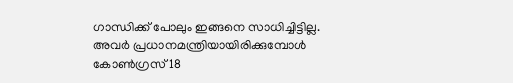ഗാന്ധിക്ക് പോലും ഇങ്ങനെ സാധിച്ചിട്ടില്ല. അവര്‍ പ്രധാനമന്ത്രിയായിരിക്കുമ്പോള്‍ കോണ്‍ഗ്രസ് 18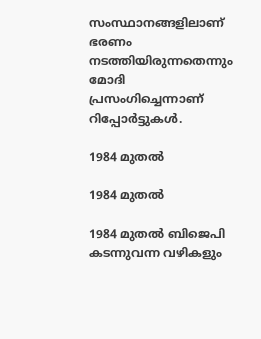സംസ്ഥാനങ്ങളിലാണ് ഭരണം നടത്തിയിരുന്നതെന്നും മോദി പ്രസംഗിച്ചെന്നാണ് റിപ്പോര്‍ട്ടുകള്‍.

1984 മുതല്‍

1984 മുതല്‍

1984 മുതല്‍ ബിജെപി കടന്നുവന്ന വഴികളും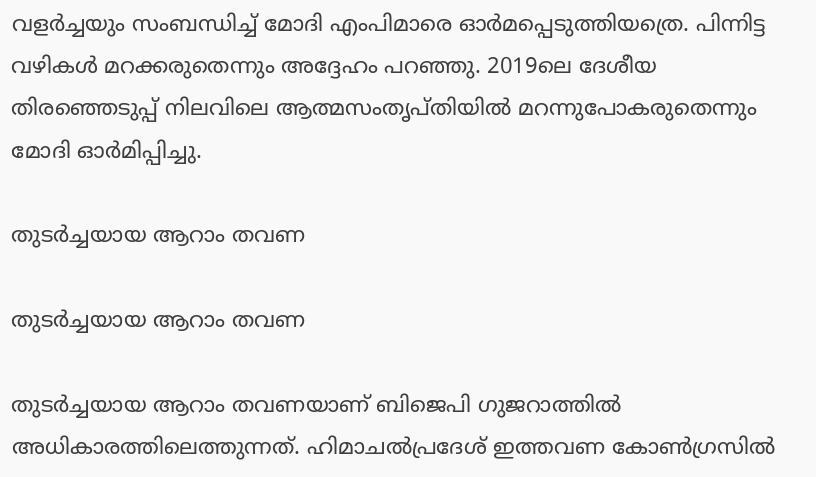വളര്‍ച്ചയും സംബന്ധിച്ച് മോദി എംപിമാരെ ഓര്‍മപ്പെടുത്തിയത്രെ. പിന്നിട്ട വഴികള്‍ മറക്കരുതെന്നും അദ്ദേഹം പറഞ്ഞു. 2019ലെ ദേശീയ തിരഞ്ഞെടുപ്പ് നിലവിലെ ആത്മസംതൃപ്തിയില്‍ മറന്നുപോകരുതെന്നും മോദി ഓര്‍മിപ്പിച്ചു.

തുടര്‍ച്ചയായ ആറാം തവണ

തുടര്‍ച്ചയായ ആറാം തവണ

തുടര്‍ച്ചയായ ആറാം തവണയാണ് ബിജെപി ഗുജറാത്തില്‍ അധികാരത്തിലെത്തുന്നത്. ഹിമാചല്‍പ്രദേശ് ഇത്തവണ കോണ്‍ഗ്രസില്‍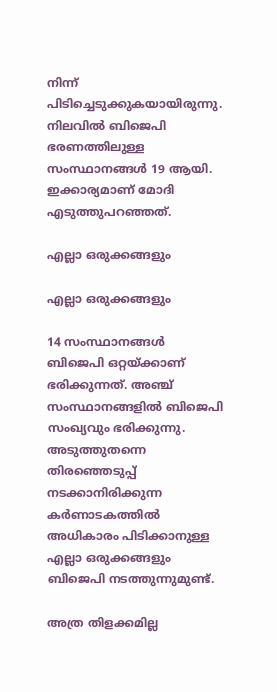നിന്ന് പിടിച്ചെടുക്കുകയായിരുന്നു. നിലവില്‍ ബിജെപി ഭരണത്തിലുള്ള സംസ്ഥാനങ്ങള്‍ 19 ആയി. ഇക്കാര്യമാണ് മോദി എടുത്തുപറഞ്ഞത്.

എല്ലാ ഒരുക്കങ്ങളും

എല്ലാ ഒരുക്കങ്ങളും

14 സംസ്ഥാനങ്ങള്‍ ബിജെപി ഒറ്റയ്ക്കാണ് ഭരിക്കുന്നത്. അഞ്ച് സംസ്ഥാനങ്ങളില്‍ ബിജെപി സംഖ്യവും ഭരിക്കുന്നു. അടുത്തുതന്നെ തിരഞ്ഞെടുപ്പ് നടക്കാനിരിക്കുന്ന കര്‍ണാടകത്തില്‍ അധികാരം പിടിക്കാനുള്ള എല്ലാ ഒരുക്കങ്ങളും ബിജെപി നടത്തുന്നുമുണ്ട്.

അത്ര തിളക്കമില്ല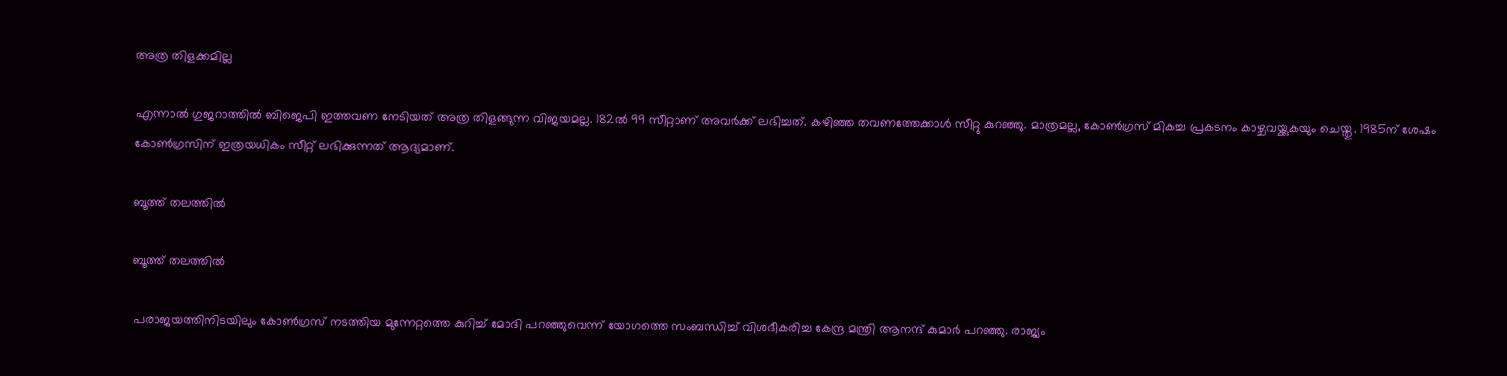അത്ര തിളക്കമില്ല

എന്നാല്‍ ഗുജറാത്തില്‍ ബിജെപി ഇത്തവണ നേടിയത് അത്ര തിളങ്ങുന്ന വിജയമല്ല. 182ല്‍ 99 സീറ്റാണ് അവര്‍ക്ക് ലഭിച്ചത്. കഴിഞ്ഞ തവണത്തേക്കാള്‍ സീറ്റു കുറഞ്ഞു. മാത്രമല്ല, കോണ്‍ഗ്രസ് മികച്ച പ്രകടനം കാഴ്ചവയ്ക്കുകയും ചെയ്തു. 1985ന് ശേഷം കോണ്‍ഗ്രസിന് ഇത്രയധികം സീറ്റ് ലഭിക്കുന്നത് ആദ്യമാണ്.

ബൂത്ത് തലത്തില്‍

ബൂത്ത് തലത്തില്‍

പരാജയത്തിനിടയിലും കോണ്‍ഗ്രസ് നടത്തിയ മുന്നേറ്റത്തെ കുറിച്ച് മോദി പറഞ്ഞുവെന്ന് യോഗത്തെ സംബന്ധിച്ച് വിശദീകരിച്ച കേന്ദ്ര മന്ത്രി ആനന്ദ് കുമാര്‍ പറഞ്ഞു. രാജ്യം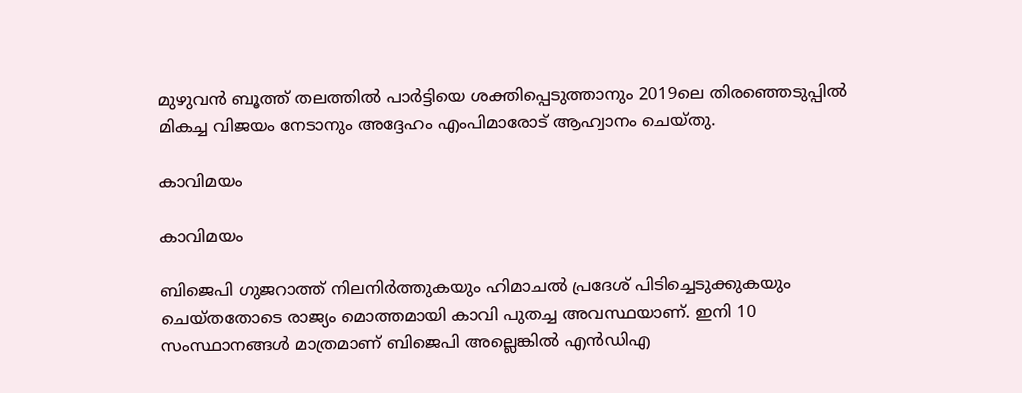മുഴുവന്‍ ബൂത്ത് തലത്തില്‍ പാര്‍ട്ടിയെ ശക്തിപ്പെടുത്താനും 2019ലെ തിരഞ്ഞെടുപ്പില്‍ മികച്ച വിജയം നേടാനും അദ്ദേഹം എംപിമാരോട് ആഹ്വാനം ചെയ്തു.

കാവിമയം

കാവിമയം

ബിജെപി ഗുജറാത്ത് നിലനിര്‍ത്തുകയും ഹിമാചല്‍ പ്രദേശ് പിടിച്ചെടുക്കുകയും ചെയ്തതോടെ രാജ്യം മൊത്തമായി കാവി പുതച്ച അവസ്ഥയാണ്. ഇനി 10 സംസ്ഥാനങ്ങള്‍ മാത്രമാണ് ബിജെപി അല്ലെങ്കില്‍ എന്‍ഡിഎ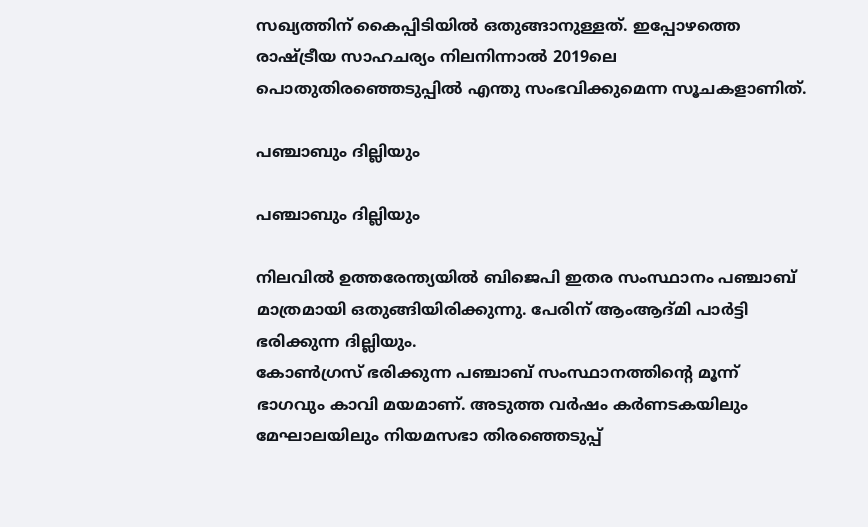സഖ്യത്തിന് കൈപ്പിടിയില്‍ ഒതുങ്ങാനുള്ളത്. ഇപ്പോഴത്തെ രാഷ്ട്രീയ സാഹചര്യം നിലനിന്നാല്‍ 2019ലെ പൊതുതിരഞ്ഞെടുപ്പില്‍ എന്തു സംഭവിക്കുമെന്ന സൂചകളാണിത്.

പഞ്ചാബും ദില്ലിയും

പഞ്ചാബും ദില്ലിയും

നിലവില്‍ ഉത്തരേന്ത്യയില്‍ ബിജെപി ഇതര സംസ്ഥാനം പഞ്ചാബ് മാത്രമായി ഒതുങ്ങിയിരിക്കുന്നു. പേരിന് ആംആദ്മി പാര്‍ട്ടി ഭരിക്കുന്ന ദില്ലിയും.
കോണ്‍ഗ്രസ് ഭരിക്കുന്ന പഞ്ചാബ് സംസ്ഥാനത്തിന്റെ മൂന്ന് ഭാഗവും കാവി മയമാണ്. അടുത്ത വര്‍ഷം കര്‍ണടകയിലും മേഘാലയിലും നിയമസഭാ തിരഞ്ഞെടുപ്പ്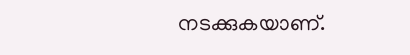നടക്കുകയാണ്.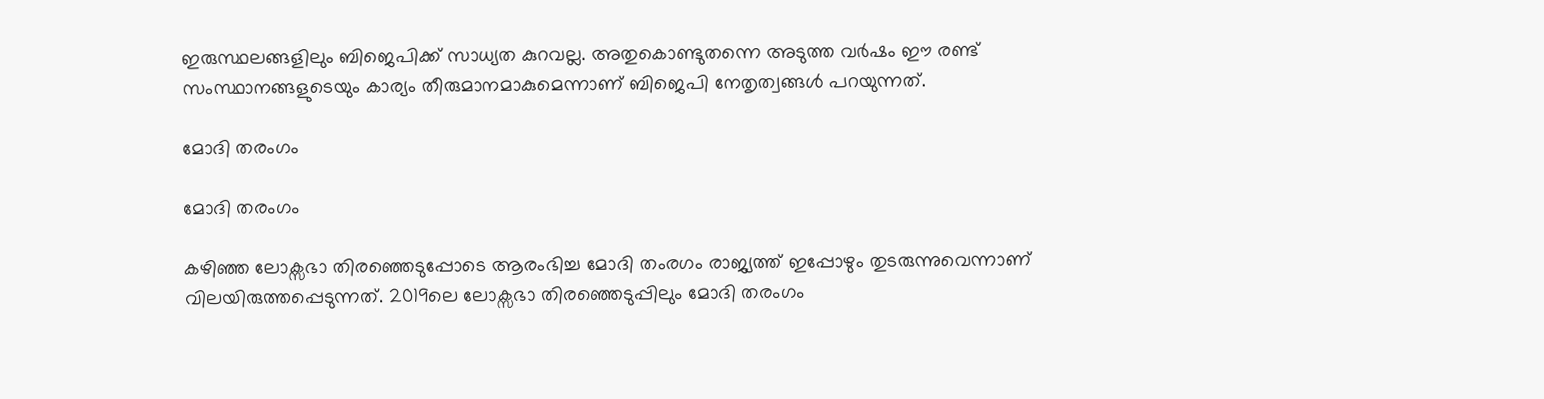ഇരുസ്ഥലങ്ങളിലും ബിജെപിക്ക് സാധ്യത കുറവല്ല. അതുകൊണ്ടുതന്നെ അടുത്ത വര്‍ഷം ഈ രണ്ട് സംസ്ഥാനങ്ങളുടെയും കാര്യം തീരുമാനമാകുമെന്നാണ് ബിജെപി നേതൃത്വങ്ങള്‍ പറയുന്നത്.

മോദി തരംഗം

മോദി തരംഗം

കഴിഞ്ഞ ലോക്സഭാ തിരഞ്ഞെടുപ്പോടെ ആരംഭിച്ച മോദി തംരഗം രാജ്യത്ത് ഇപ്പോഴും തുടരുന്നുവെന്നാണ് വിലയിരുത്തപ്പെടുന്നത്. 2019ലെ ലോക്സഭാ തിരഞ്ഞെടുപ്പിലും മോദി തരംഗം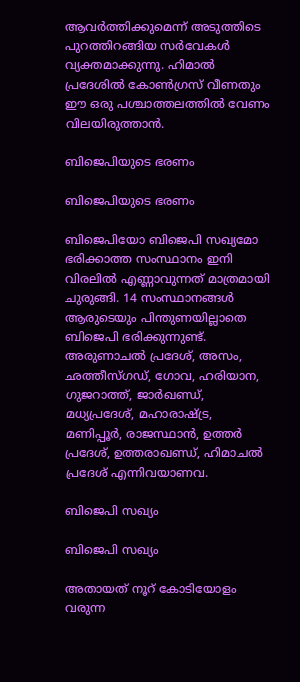ആവര്‍ത്തിക്കുമെന്ന് അടുത്തിടെ പുറത്തിറങ്ങിയ സര്‍വേകള്‍ വ്യക്തമാക്കുന്നു. ഹിമാല്‍ പ്രദേശില്‍ കോണ്‍ഗ്രസ് വീണതും ഈ ഒരു പശ്ചാത്തലത്തില്‍ വേണം വിലയിരുത്താന്‍.

ബിജെപിയുടെ ഭരണം

ബിജെപിയുടെ ഭരണം

ബിജെപിയോ ബിജെപി സഖ്യമോ ഭരിക്കാത്ത സംസ്ഥാനം ഇനി വിരലില്‍ എണ്ണാവുന്നത് മാത്രമായി ചുരുങ്ങി. 14 സംസ്ഥാനങ്ങള്‍ ആരുടെയും പിന്തുണയില്ലാതെ ബിജെപി ഭരിക്കുന്നുണ്ട്. അരുണാചല്‍ പ്രദേശ്, അസം, ഛത്തീസ്ഗഡ്, ഗോവ, ഹരിയാന, ഗുജറാത്ത്, ജാര്‍ഖണ്ഡ്, മധ്യപ്രദേശ്, മഹാരാഷ്ട്ര, മണിപ്പൂര്‍, രാജസ്ഥാന്‍, ഉത്തര്‍ പ്രദേശ്, ഉത്തരാഖണ്ഡ്, ഹിമാചല്‍ പ്രദേശ് എന്നിവയാണവ.

ബിജെപി സഖ്യം

ബിജെപി സഖ്യം

അതായത് നൂറ് കോടിയോളം വരുന്ന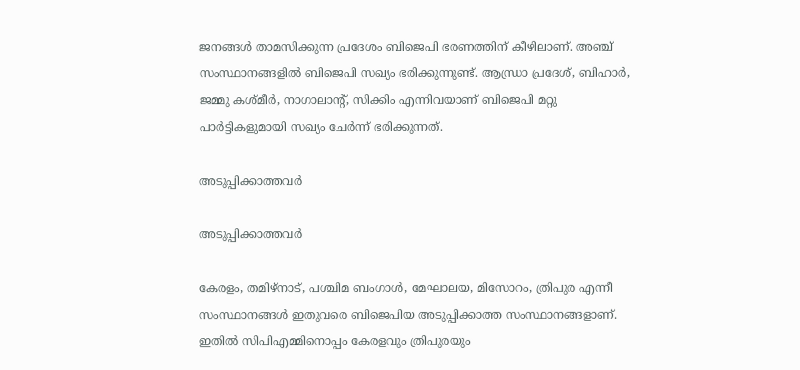ജനങ്ങള്‍ താമസിക്കുന്ന പ്രദേശം ബിജെപി ഭരണത്തിന് കീഴിലാണ്. അഞ്ച് സംസ്ഥാനങ്ങളില്‍ ബിജെപി സഖ്യം ഭരിക്കുന്നുണ്ട്. ആന്ധ്രാ പ്രദേശ്, ബിഹാര്‍, ജമ്മു കശ്മീര്‍, നാഗാലാന്റ്, സിക്കിം എന്നിവയാണ് ബിജെപി മറ്റു പാര്‍ട്ടികളുമായി സഖ്യം ചേര്‍ന്ന് ഭരിക്കുന്നത്.

അടുപ്പിക്കാത്തവര്‍

അടുപ്പിക്കാത്തവര്‍

കേരളം, തമിഴ്നാട്, പശ്ചിമ ബംഗാള്‍, മേഘാലയ, മിസോറം, ത്രിപുര എന്നീ സംസ്ഥാനങ്ങള്‍ ഇതുവരെ ബിജെപിയ അടുപ്പിക്കാത്ത സംസ്ഥാനങ്ങളാണ്. ഇതില്‍ സിപിഎമ്മിനൊപ്പം കേരളവും ത്രിപുരയും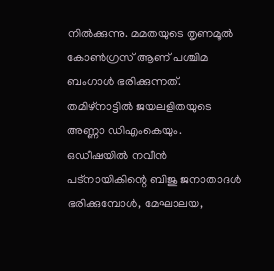നില്‍ക്കുന്നു. മമതയുടെ തൃണമൂല്‍ കോണ്‍ഗ്രസ് ആണ് പശ്ചിമ ബംഗാള്‍ ഭരിക്കുന്നത്. തമിഴ്നാട്ടില്‍ ജയലളിതയുടെ അണ്ണാ ഡിഎംകെയും. ഒഡീഷയില്‍ നവീന്‍ പട്നായികിന്റെ ബിജു ജനാതാദള്‍ ഭരിക്കുമ്പോള്‍, മേഘാലയ,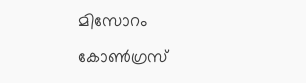മിസോറം കോണ്‍ഗ്രസ്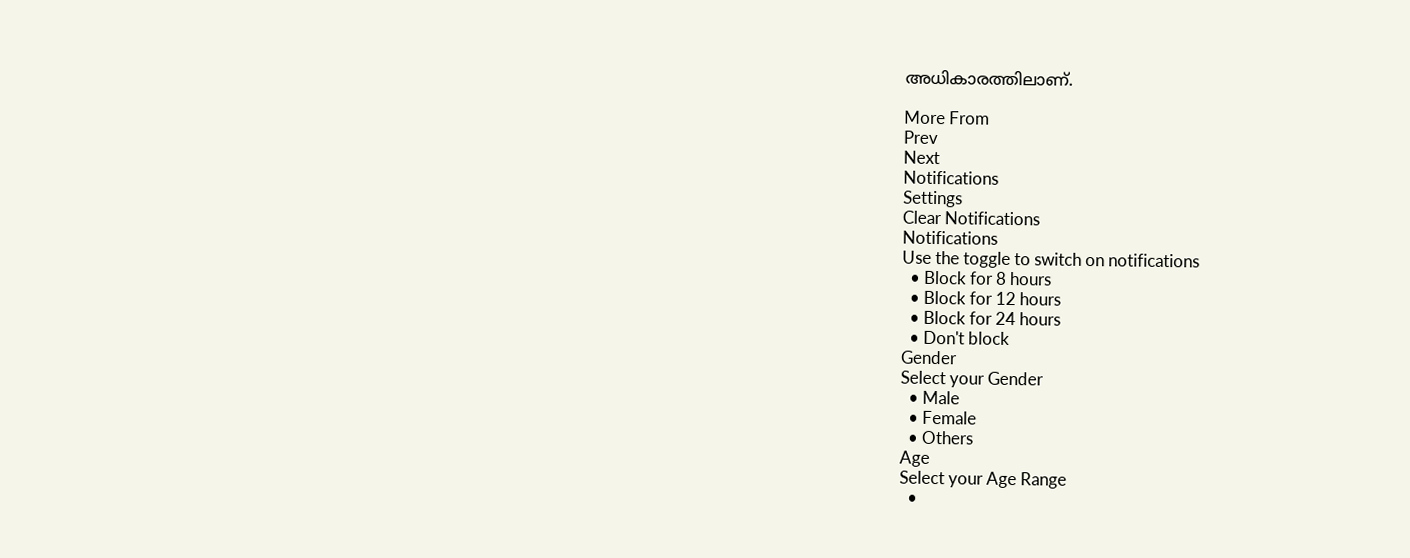അധികാരത്തിലാണ്.

More From
Prev
Next
Notifications
Settings
Clear Notifications
Notifications
Use the toggle to switch on notifications
  • Block for 8 hours
  • Block for 12 hours
  • Block for 24 hours
  • Don't block
Gender
Select your Gender
  • Male
  • Female
  • Others
Age
Select your Age Range
  •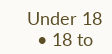Under 18
  • 18 to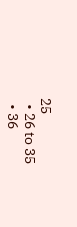25
  • 26 to 35
  • 36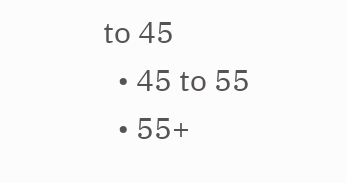to 45
  • 45 to 55
  • 55+